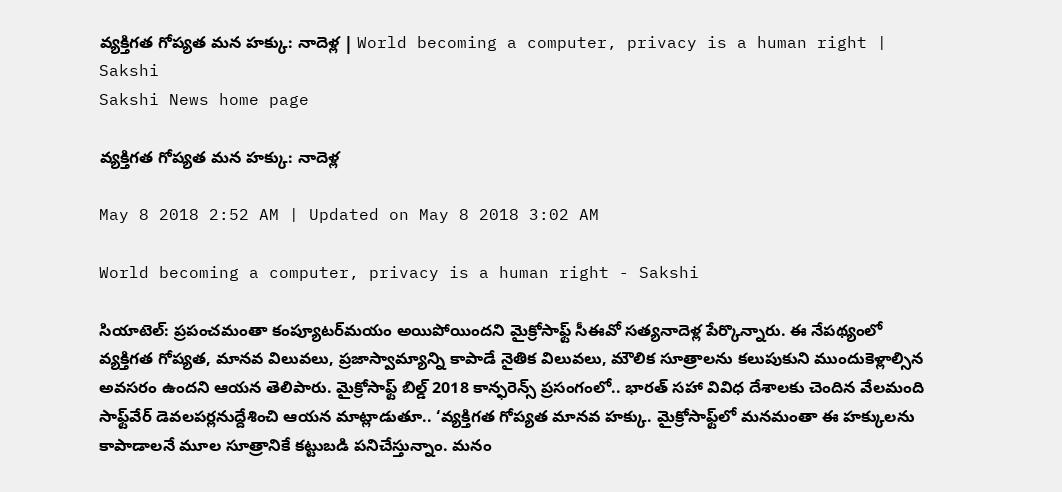వ్యక్తిగత గోప్యత మన హక్కు: నాదెళ్ల | World becoming a computer, privacy is a human right | Sakshi
Sakshi News home page

వ్యక్తిగత గోప్యత మన హక్కు: నాదెళ్ల

May 8 2018 2:52 AM | Updated on May 8 2018 3:02 AM

World becoming a computer, privacy is a human right - Sakshi

సియాటెల్‌: ప్రపంచమంతా కంప్యూటర్‌మయం అయిపోయిందని మైక్రోసాఫ్ట్‌ సీఈవో సత్యనాదెళ్ల పేర్కొన్నారు. ఈ నేపథ్యంలో వ్యక్తిగత గోప్యత, మానవ విలువలు, ప్రజాస్వామ్యాన్ని కాపాడే నైతిక విలువలు, మౌలిక సూత్రాలను కలుపుకుని ముందుకెళ్లాల్సిన అవసరం ఉందని ఆయన తెలిపారు. మైక్రోసాఫ్ట్‌ బిల్డ్‌ 2018 కాన్ఫరెన్స్‌ ప్రసంగంలో.. భారత్‌ సహా వివిధ దేశాలకు చెందిన వేలమంది సాఫ్ట్‌వేర్‌ డెవలపర్లనుద్దేశించి ఆయన మాట్లాడుతూ.. ‘వ్యక్తిగత గోప్యత మానవ హక్కు. మైక్రోసాఫ్ట్‌లో మనమంతా ఈ హక్కులను కాపాడాలనే మూల సూత్రానికే కట్టుబడి పనిచేస్తున్నాం. మనం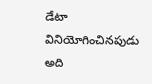డేటా వినియోగించినపుడు అది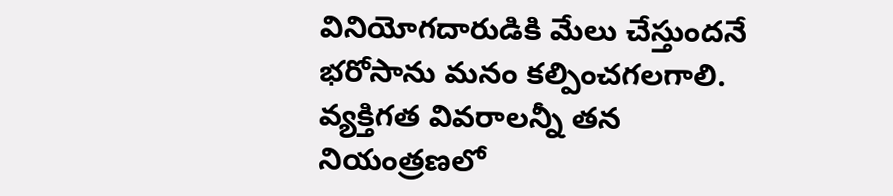వినియోగదారుడికి మేలు చేస్తుందనే భరోసాను మనం కల్పించగలగాలి. వ్యక్తిగత వివరాలన్నీ తన నియంత్రణలో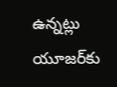ఉన్నట్లు యూజర్‌కు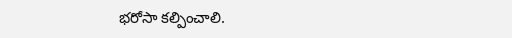భరోసా కల్పించాలి.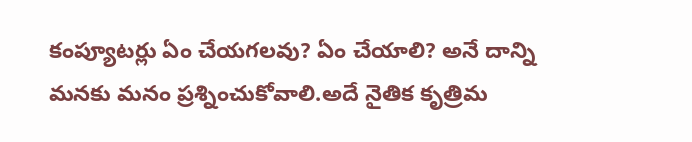కంప్యూటర్లు ఏం చేయగలవు? ఏం చేయాలి? అనే దాన్ని మనకు మనం ప్రశ్నించుకోవాలి.అదే నైతిక కృత్రిమ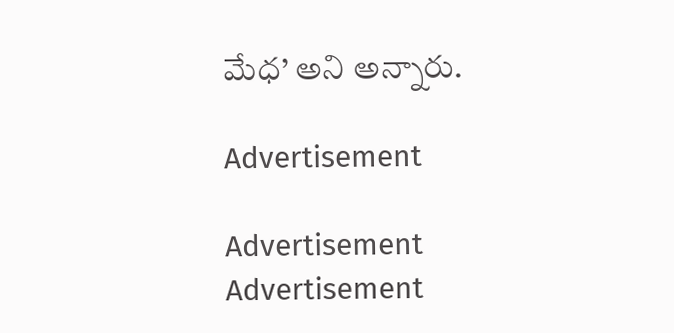మేధ’ అని అన్నారు.

Advertisement

Advertisement
Advertisement